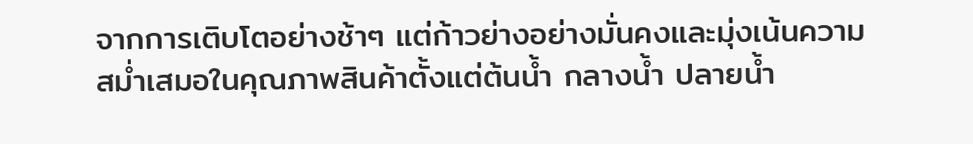จากการเติบโตอย่างช้าๆ แต่ก้าวย่างอย่างมั่นคงและมุ่งเน้นความสม่ำเสมอในคุณภาพสินค้าตั้งแต่ต้นน้ำ กลางน้ำ ปลายน้ำ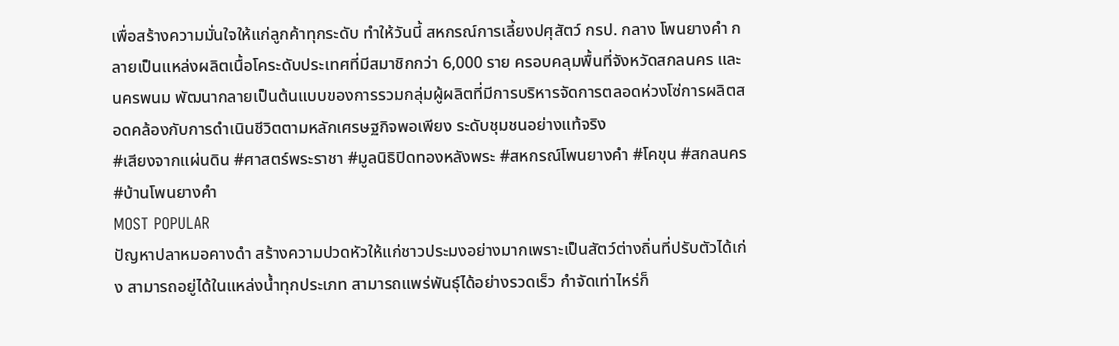เพื่อสร้างความมั่นใจให้แก่ลูกค้าทุกระดับ ทำให้วันนี้ สหกรณ์การเลี้ยงปศุสัตว์ กรป. กลาง โพนยางคำ กลายเป็นแหล่งผลิตเนื้อโคระดับประเทศที่มีสมาชิกกว่า 6,000 ราย ครอบคลุมพื้นที่จังหวัดสกลนคร และนครพนม พัฒนากลายเป็นต้นแบบของการรวมกลุ่มผู้ผลิตที่มีการบริหารจัดการตลอดห่วงโซ่การผลิตสอดคล้องกับการดำเนินชีวิตตามหลักเศรษฐกิจพอเพียง ระดับชุมชนอย่างแท้จริง
#เสียงจากแผ่นดิน #ศาสตร์พระราชา #มูลนิธิปิดทองหลังพระ #สหกรณ์โพนยางคำ #โคขุน #สกลนคร #บ้านโพนยางคำ
MOST POPULAR
ปัญหาปลาหมอคางดำ สร้างความปวดหัวให้แก่ชาวประมงอย่างมากเพราะเป็นสัตว์ต่างถิ่นที่ปรับตัวได้เก่ง สามารถอยู่ได้ในแหล่งน้ำทุกประเภท สามารถแพร่พันธุ์ได้อย่างรวดเร็ว กำจัดเท่าไหร่ก็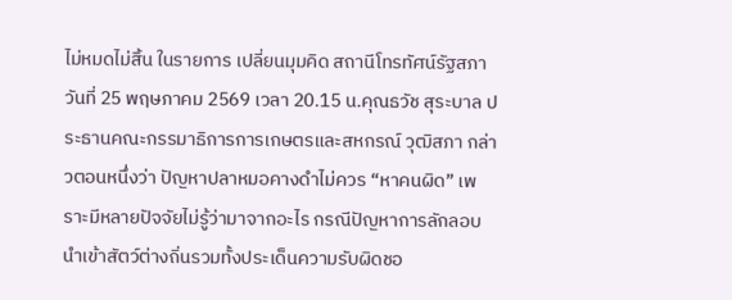ไม่หมดไม่สิ้น ในรายการ เปลี่ยนมุมคิด สถานีโทรทัศน์รัฐสภา วันที่ 25 พฤษภาคม 2569 เวลา 20.15 น.คุณธวัช สุระบาล ประธานคณะกรรมาธิการการเกษตรและสหกรณ์ วุฒิสภา กล่าวตอนหนึ่งว่า ปัญหาปลาหมอคางดำไม่ควร “หาคนผิด” เพราะมีหลายปัจจัยไม่รู้ว่ามาจากอะไร กรณีปัญหาการลักลอบนำเข้าสัตว์ต่างถิ่นรวมทั้งประเด็นความรับผิดชอ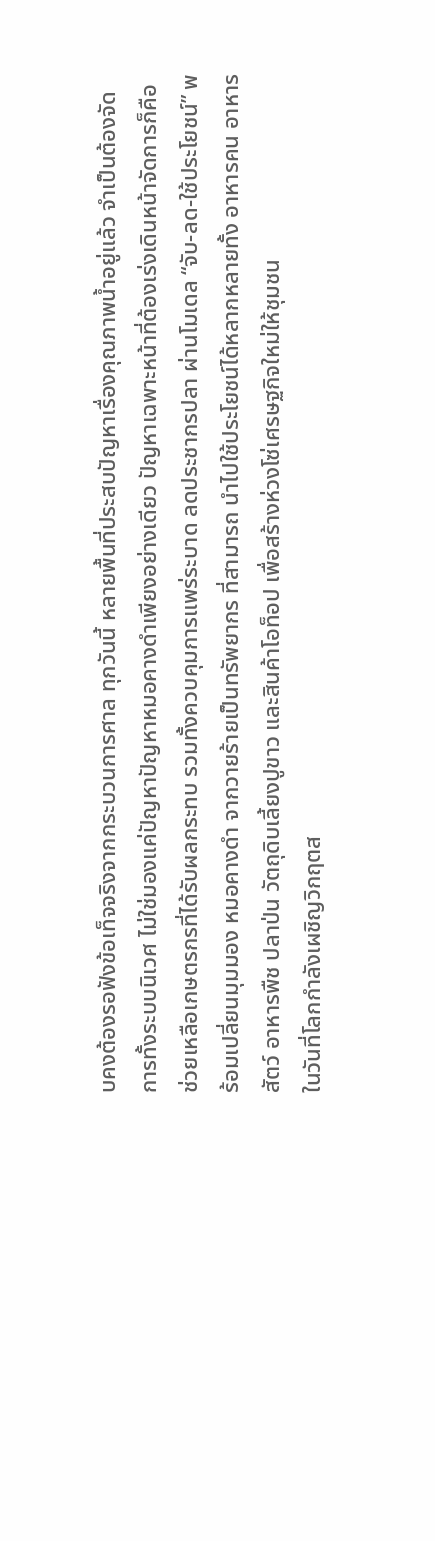บคงต้องรอฟังข้อเท็จจริงจากกระบวนการศาล ทุกวันนี้ หลายพื้นที่ประสบปัญหาเรื่องคุณภาพน้ำอยู่แล้ว จำเป็นต้องจัดการทั้งระบบนิเวศ ไม่ใช่มองแค่ปัญหาปัญหาหมอคางดำเพียงอย่างเดียว ปัญหาเฉพาะหน้าที่ต้องเร่งเดินหน้าจัดการก็คือ ช่วยเหลือเกษตรกรที่ได้รับผลกระทบ รวมทั้งควบคุมการแพร่ระบาด ลดประชากรปลา ผ่านโมเดล “จับ-ลด-ใช้ประโยชน์” พร้อมเปลี่ยนมุมมอง หมอคางดำ จากวายร้ายเป็นทรัพยากร ที่สามารถ นำไปใช้ประโยชน์ได้หลากหลายทั้ง อาหารคน อาหารสัตว์ อาหารพืช ปลาป่น วัตถุดิบเลี้ยงปูขาว และสินค้าโอท็อป เพื่อสร้างห่วงโซ่เศรษฐกิจใหม่ให้ชุมชน
ในวันที่โลกกำลังเผชิญวิกฤตส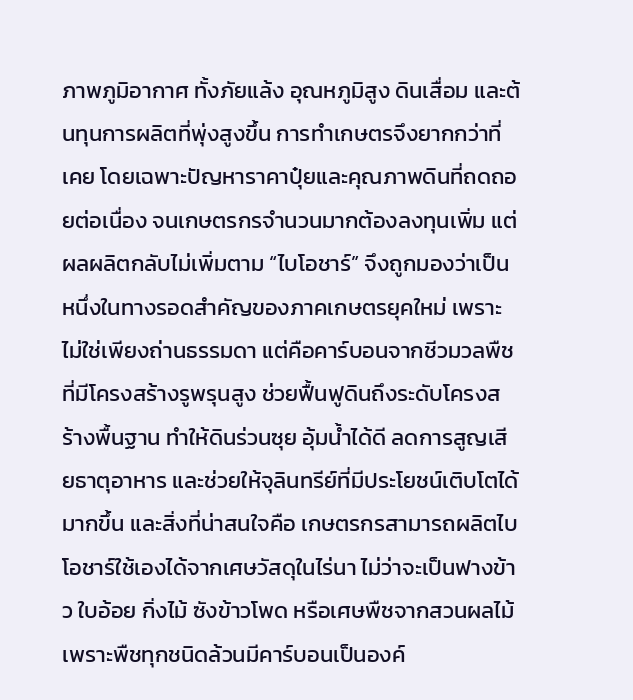ภาพภูมิอากาศ ทั้งภัยแล้ง อุณหภูมิสูง ดินเสื่อม และต้นทุนการผลิตที่พุ่งสูงขึ้น การทำเกษตรจึงยากกว่าที่เคย โดยเฉพาะปัญหาราคาปุ๋ยและคุณภาพดินที่ถดถอยต่อเนื่อง จนเกษตรกรจำนวนมากต้องลงทุนเพิ่ม แต่ผลผลิตกลับไม่เพิ่มตาม “ไบโอชาร์” จึงถูกมองว่าเป็นหนึ่งในทางรอดสำคัญของภาคเกษตรยุคใหม่ เพราะไม่ใช่เพียงถ่านธรรมดา แต่คือคาร์บอนจากชีวมวลพืชที่มีโครงสร้างรูพรุนสูง ช่วยฟื้นฟูดินถึงระดับโครงสร้างพื้นฐาน ทำให้ดินร่วนซุย อุ้มน้ำได้ดี ลดการสูญเสียธาตุอาหาร และช่วยให้จุลินทรีย์ที่มีประโยชน์เติบโตได้มากขึ้น และสิ่งที่น่าสนใจคือ เกษตรกรสามารถผลิตไบโอชาร์ใช้เองได้จากเศษวัสดุในไร่นา ไม่ว่าจะเป็นฟางข้าว ใบอ้อย กิ่งไม้ ซังข้าวโพด หรือเศษพืชจากสวนผลไม้ เพราะพืชทุกชนิดล้วนมีคาร์บอนเป็นองค์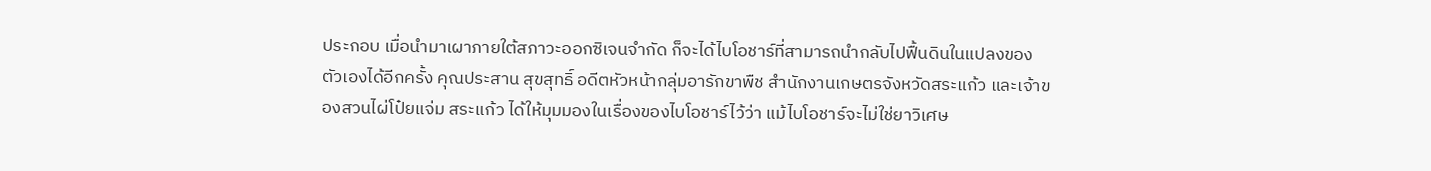ประกอบ เมื่อนำมาเผาภายใต้สภาวะออกซิเจนจำกัด ก็จะได้ไบโอชาร์ที่สามารถนำกลับไปฟื้นดินในแปลงของตัวเองได้อีกครั้ง คุณประสาน สุขสุทธิ์ อดีตหัวหน้ากลุ่มอารักขาพืช สำนักงานเกษตรจังหวัดสระแก้ว และเจ้าของสวนไผ่โป๋ยแจ่ม สระแก้ว ได้ให้มุมมองในเรื่องของไบโอชาร์ไว้ว่า แม้ไบโอชาร์จะไม่ใช่ยาวิเศษ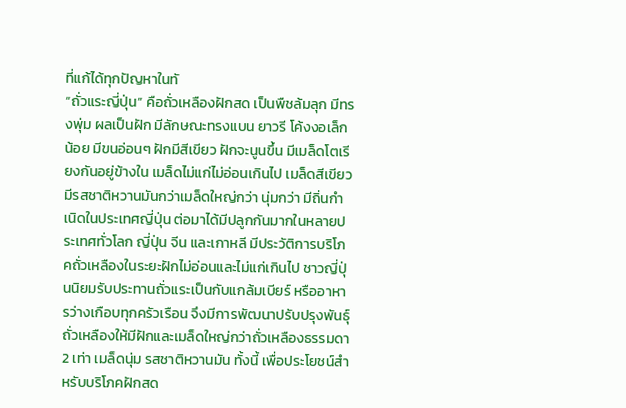ที่แก้ได้ทุกปัญหาในทั
“ถั่วแระญี่ปุ่น” คือถั่วเหลืองฝักสด เป็นพืชล้มลุก มีทรงพุ่ม ผลเป็นฝัก มีลักษณะทรงแบน ยาวรี โค้งงอเล็กน้อย มีขนอ่อนๆ ฝักมีสีเขียว ฝักจะนูนขึ้น มีเมล็ดโตเรียงกันอยู่ข้างใน เมล็ดไม่แก่ไม่อ่อนเกินไป เมล็ดสีเขียว มีรสชาติหวานมันกว่าเมล็ดใหญ่กว่า นุ่มกว่า มีถิ่นกำเนิดในประเทศญี่ปุ่น ต่อมาได้มีปลูกกันมากในหลายประเทศทั่วโลก ญี่ปุ่น จีน และเกาหลี มีประวัติการบริโภคถั่วเหลืองในระยะฝักไม่อ่อนและไม่แก่เกินไป ชาวญี่ปุ่นนิยมรับประทานถั่วแระเป็นกับแกล้มเบียร์ หรืออาหารว่างเกือบทุกครัวเรือน จึงมีการพัฒนาปรับปรุงพันธุ์ถั่วเหลืองให้มีฝักและเมล็ดใหญ่กว่าถั่วเหลืองธรรมดา 2 เท่า เมล็ดนุ่ม รสชาติหวานมัน ทั้งนี้ เพื่อประโยชน์สำหรับบริโภคฝักสด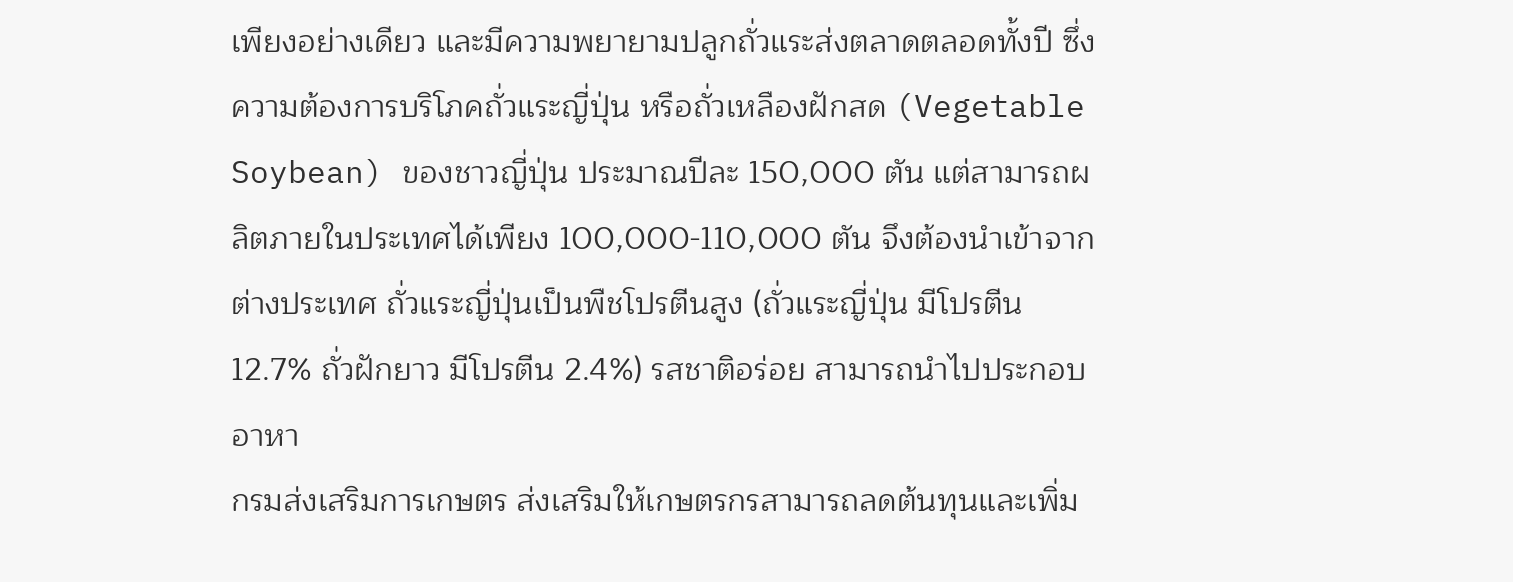เพียงอย่างเดียว และมีความพยายามปลูกถั่วแระส่งตลาดตลอดทั้งปี ซึ่งความต้องการบริโภคถั่วแระญี่ปุ่น หรือถั่วเหลืองฝักสด (Vegetable Soybean) ของชาวญี่ปุ่น ประมาณปีละ 150,000 ตัน แต่สามารถผลิตภายในประเทศได้เพียง 100,000-110,000 ตัน จึงต้องนำเข้าจากต่างประเทศ ถั่วแระญี่ปุ่นเป็นพืชโปรตีนสูง (ถั่วแระญี่ปุ่น มีโปรตีน 12.7% ถั่วฝักยาว มีโปรตีน 2.4%) รสชาติอร่อย สามารถนำไปประกอบอาหา
กรมส่งเสริมการเกษตร ส่งเสริมให้เกษตรกรสามารถลดต้นทุนและเพิ่ม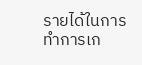รายได้ในการทำการเก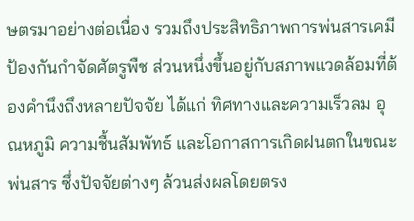ษตรมาอย่างต่อเนื่อง รวมถึงประสิทธิภาพการพ่นสารเคมีป้องกันกำจัดศัตรูพืช ส่วนหนึ่งขึ้นอยู่กับสภาพแวดล้อมที่ต้องคำนึงถึงหลายปัจจัย ได้แก่ ทิศทางและความเร็วลม อุณหภูมิ ความชื้นสัมพัทธ์ และโอกาสการเกิดฝนตกในขณะพ่นสาร ซึ่งปัจจัยต่างๆ ล้วนส่งผลโดยตรง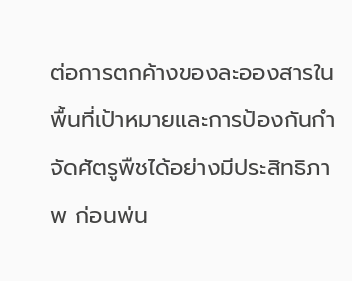ต่อการตกค้างของละอองสารในพื้นที่เป้าหมายและการป้องกันกำจัดศัตรูพืชได้อย่างมีประสิทธิภาพ ก่อนพ่น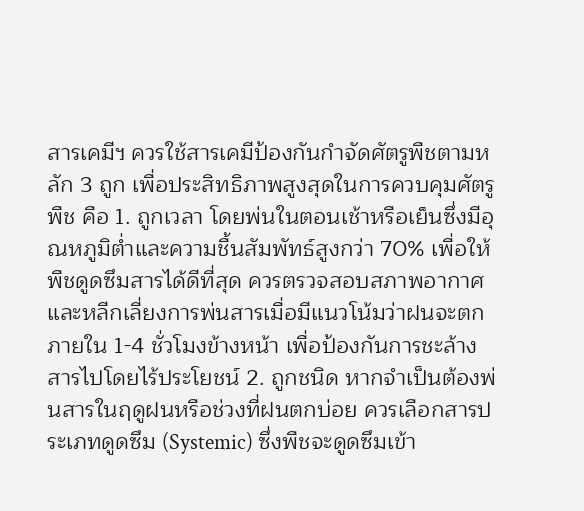สารเคมีฯ ควรใช้สารเคมีป้องกันกำจัดศัตรูพืชตามหลัก 3 ถูก เพื่อประสิทธิภาพสูงสุดในการควบคุมศัตรูพืช คือ 1. ถูกเวลา โดยพ่นในตอนเช้าหรือเย็นซึ่งมีอุณหภูมิต่ำและความชื้นสัมพัทธ์สูงกว่า 70% เพื่อให้พืชดูดซึมสารได้ดีที่สุด ควรตรวจสอบสภาพอากาศ และหลีกเลี่ยงการพ่นสารเมื่อมีแนวโน้มว่าฝนจะตกภายใน 1-4 ชั่วโมงข้างหน้า เพื่อป้องกันการชะล้างสารไปโดยไร้ประโยชน์ 2. ถูกชนิด หากจำเป็นต้องพ่นสารในฤดูฝนหรือช่วงที่ฝนตกบ่อย ควรเลือกสารประเภทดูดซึม (Systemic) ซึ่งพืชจะดูดซึมเข้า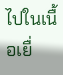ไปในเนื้อเยื่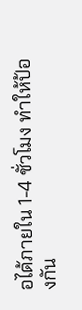อได้ภายใน 1-4 ชั่วโมง ทำให้ป้องกัน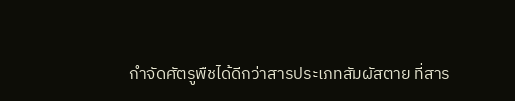กำจัดศัตรูพืชได้ดีกว่าสารประเภทสัมผัสตาย ที่สาร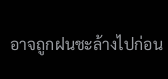อาจถูกฝนชะล้างไปก่อน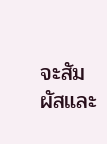จะสัมผัสและ